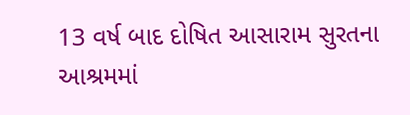13 વર્ષ બાદ દોષિત આસારામ સુરતના આશ્રમમાં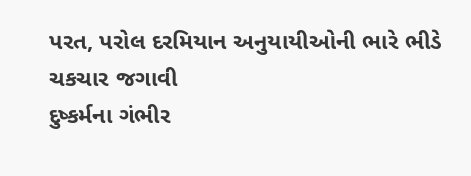પરત, પરોલ દરમિયાન અનુયાયીઓની ભારે ભીડે ચકચાર જગાવી
દુષ્કર્મના ગંભીર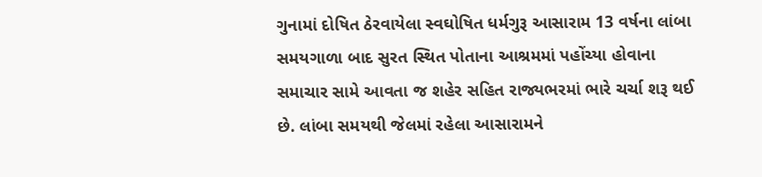ગુનામાં દોષિત ઠેરવાયેલા સ્વઘોષિત ધર્મગુરૂ આસારામ 13 વર્ષના લાંબા સમયગાળા બાદ સુરત સ્થિત પોતાના આશ્રમમાં પહોંચ્યા હોવાના સમાચાર સામે આવતા જ શહેર સહિત રાજ્યભરમાં ભારે ચર્ચા શરૂ થઈ છે. લાંબા સમયથી જેલમાં રહેલા આસારામને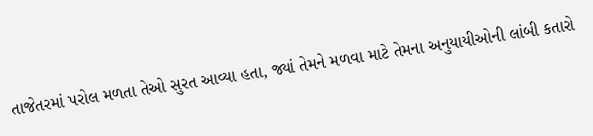તાજેતરમાં પરોલ મળતા તેઓ સુરત આવ્યા હતા, જ્યાં તેમને મળવા માટે તેમના અનુયાયીઓની લાંબી કતારો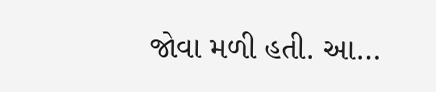જોવા મળી હતી. આ…